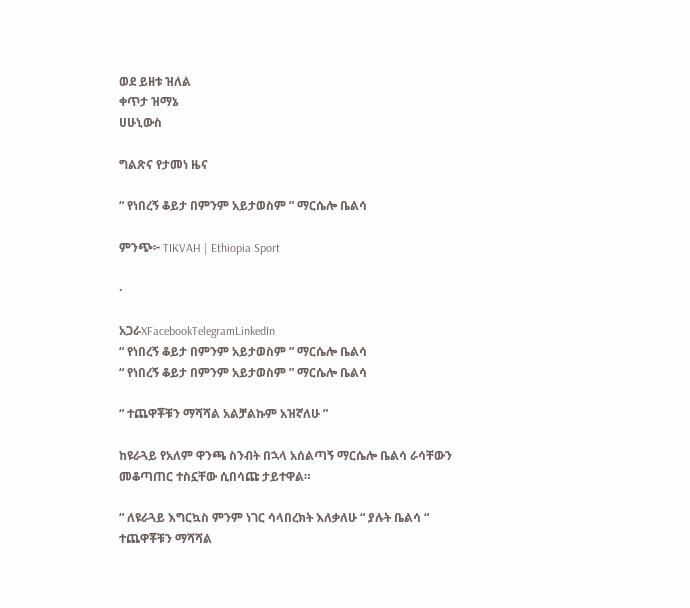ወደ ይዘቱ ዝለል
ቀጥታ ዝማኔ
ሀሁኒውስ

ግልጽና የታመነ ዜና

“ የነበረኝ ቆይታ በምንም አይታወስም ” ማርሴሎ ቤልሳ

ምንጭ፦ TIKVAH | Ethiopia Sport

·

አጋራXFacebookTelegramLinkedIn
“ የነበረኝ ቆይታ በምንም አይታወስም ” ማርሴሎ ቤልሳ
“ የነበረኝ ቆይታ በምንም አይታወስም ” ማርሴሎ ቤልሳ

“ ተጨዋቾቹን ማሻሻል አልቻልኩም አዝኛለሁ ”

ከዩራጓይ የአለም ዋንጫ ስንብት በኋላ አሰልጣኝ ማርሴሎ ቤልሳ ራሳቸውን መቆጣጠር ተስኗቸው ሲበሳጩ ታይተዋል።

“ ለዩራጓይ እግርኳስ ምንም ነገር ሳላበረክት እለቃለሁ “ ያሉት ቤልሳ “ ተጨዋቾቹን ማሻሻል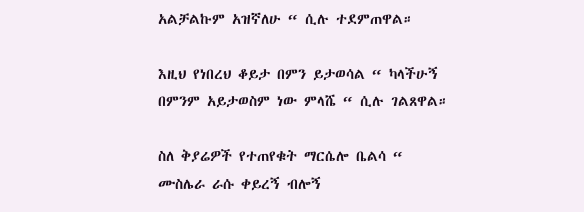አልቻልኩም አዝኛለሁ “ ሲሉ ተደምጠዋል።

እዚህ የነበረህ ቆይታ በምን ይታወሳል “ ካላችሁኝ በምንም አይታወስም ነው ምላሼ “ ሲሉ ገልጸዋል።

ስለ ቅያሬዎች የተጠየቁት ማርሴሎ ቤልሳ “ ሙስሌራ ራሱ ቀይረኝ ብሎኝ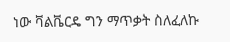ነው ቫልቬርዴ ግን ማጥቃት ስለፈለኩ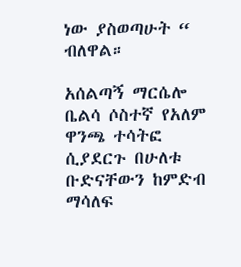ነው ያስወጣሁት “ ብለዋል።

አሰልጣኝ ማርሴሎ ቤልሳ ሶስተኛ የአለም ዋንጫ ተሳትፎ ሲያደርጉ በሁለቱ ቡድናቸውን ከምድብ ማሳለፍ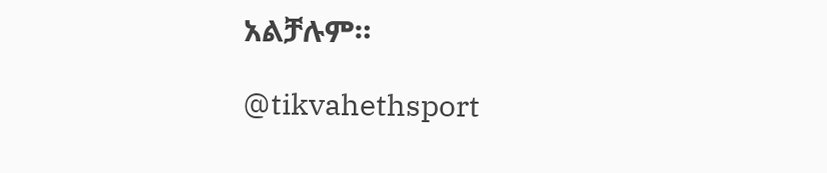አልቻሉም።

@tikvahethsport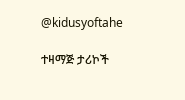@kidusyoftahe

ተዛማጅ ታሪኮች